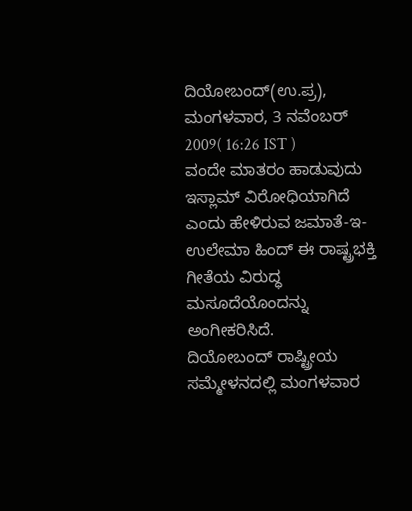ದಿಯೋಬಂದ್(ಉ.ಪ್ರ), ಮಂಗಳವಾರ, 3 ನವೆಂಬರ್ 2009( 16:26 IST )
ವಂದೇ ಮಾತರಂ ಹಾಡುವುದು ಇಸ್ಲಾಮ್ ವಿರೋಧಿಯಾಗಿದೆ ಎಂದು ಹೇಳಿರುವ ಜಮಾತೆ-ಇ-ಉಲೇಮಾ ಹಿಂದ್ ಈ ರಾಷ್ಟ್ರಭಕ್ತಿ ಗೀತೆಯ ವಿರುದ್ಧ ಮಸೂದೆಯೊಂದನ್ನು ಅಂಗೀಕರಿಸಿದೆ.
ದಿಯೋಬಂದ್ ರಾಷ್ಟ್ರೀಯ ಸಮ್ಮೇಳನದಲ್ಲಿ ಮಂಗಳವಾರ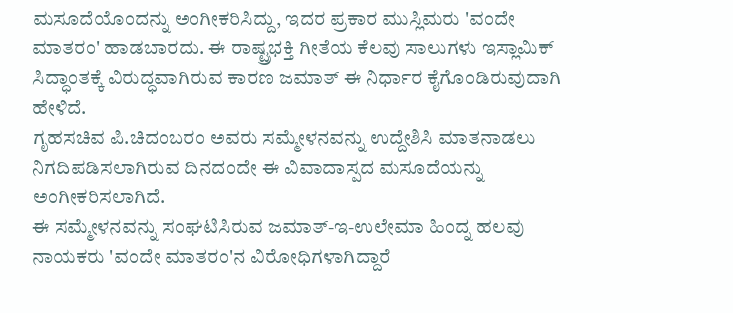ಮಸೂದೆಯೊಂದನ್ನು ಅಂಗೀಕರಿಸಿದ್ದು, ಇದರ ಪ್ರಕಾರ ಮುಸ್ಲಿಮರು 'ವಂದೇ ಮಾತರಂ' ಹಾಡಬಾರದು. ಈ ರಾಷ್ಟ್ರಭಕ್ತಿ ಗೀತೆಯ ಕೆಲವು ಸಾಲುಗಳು ಇಸ್ಲಾಮಿಕ್ ಸಿದ್ಧಾಂತಕ್ಕೆ ವಿರುದ್ಧವಾಗಿರುವ ಕಾರಣ ಜಮಾತ್ ಈ ನಿರ್ಧಾರ ಕೈಗೊಂಡಿರುವುದಾಗಿ ಹೇಳಿದೆ.
ಗೃಹಸಚಿವ ಪಿ.ಚಿದಂಬರಂ ಅವರು ಸಮ್ಮೇಳನವನ್ನು ಉದ್ದೇಶಿಸಿ ಮಾತನಾಡಲು ನಿಗದಿಪಡಿಸಲಾಗಿರುವ ದಿನದಂದೇ ಈ ವಿವಾದಾಸ್ಪದ ಮಸೂದೆಯನ್ನು ಅಂಗೀಕರಿಸಲಾಗಿದೆ.
ಈ ಸಮ್ಮೇಳನವನ್ನು ಸಂಘಟಿಸಿರುವ ಜಮಾತ್-ಇ-ಉಲೇಮಾ ಹಿಂದ್ನ ಹಲವು ನಾಯಕರು 'ವಂದೇ ಮಾತರಂ'ನ ವಿರೋಧಿಗಳಾಗಿದ್ದಾರೆ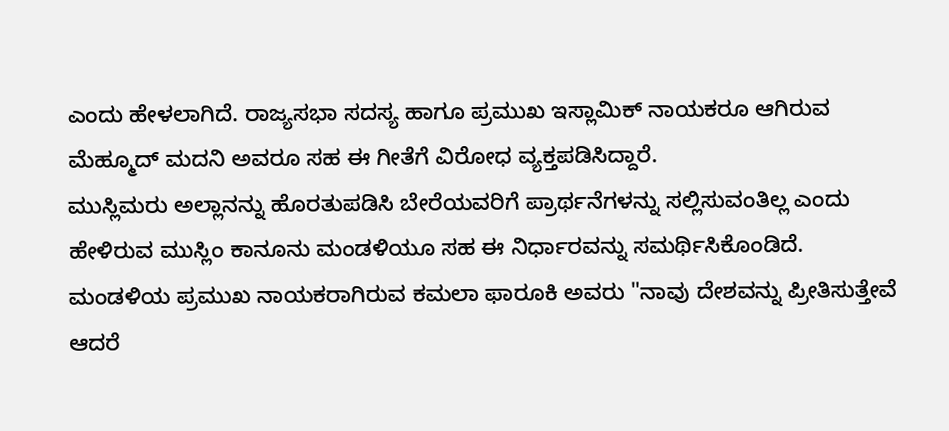ಎಂದು ಹೇಳಲಾಗಿದೆ. ರಾಜ್ಯಸಭಾ ಸದಸ್ಯ ಹಾಗೂ ಪ್ರಮುಖ ಇಸ್ಲಾಮಿಕ್ ನಾಯಕರೂ ಆಗಿರುವ ಮೆಹ್ಮೂದ್ ಮದನಿ ಅವರೂ ಸಹ ಈ ಗೀತೆಗೆ ವಿರೋಧ ವ್ಯಕ್ತಪಡಿಸಿದ್ದಾರೆ.
ಮುಸ್ಲಿಮರು ಅಲ್ಲಾನನ್ನು ಹೊರತುಪಡಿಸಿ ಬೇರೆಯವರಿಗೆ ಪ್ರಾರ್ಥನೆಗಳನ್ನು ಸಲ್ಲಿಸುವಂತಿಲ್ಲ ಎಂದು ಹೇಳಿರುವ ಮುಸ್ಲಿಂ ಕಾನೂನು ಮಂಡಳಿಯೂ ಸಹ ಈ ನಿರ್ಧಾರವನ್ನು ಸಮರ್ಥಿಸಿಕೊಂಡಿದೆ. ಮಂಡಳಿಯ ಪ್ರಮುಖ ನಾಯಕರಾಗಿರುವ ಕಮಲಾ ಫಾರೂಕಿ ಅವರು "ನಾವು ದೇಶವನ್ನು ಪ್ರೀತಿಸುತ್ತೇವೆ ಆದರೆ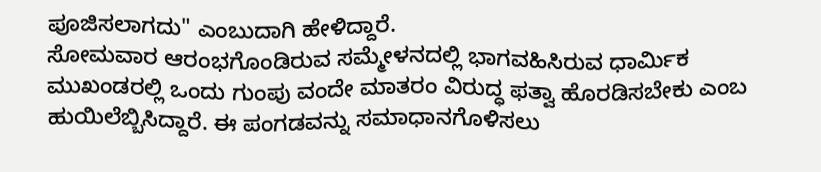ಪೂಜಿಸಲಾಗದು" ಎಂಬುದಾಗಿ ಹೇಳಿದ್ದಾರೆ.
ಸೋಮವಾರ ಆರಂಭಗೊಂಡಿರುವ ಸಮ್ಮೇಳನದಲ್ಲಿ ಭಾಗವಹಿಸಿರುವ ಧಾರ್ಮಿಕ ಮುಖಂಡರಲ್ಲಿ ಒಂದು ಗುಂಪು ವಂದೇ ಮಾತರಂ ವಿರುದ್ಧ ಫತ್ವಾ ಹೊರಡಿಸಬೇಕು ಎಂಬ ಹುಯಿಲೆಬ್ಬಿಸಿದ್ದಾರೆ. ಈ ಪಂಗಡವನ್ನು ಸಮಾಧಾನಗೊಳಿಸಲು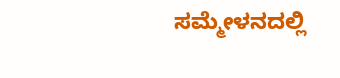ಸಮ್ಮೇಳನದಲ್ಲಿ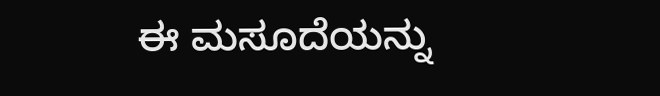ಈ ಮಸೂದೆಯನ್ನು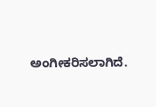ಅಂಗೀಕರಿಸಲಾಗಿದೆ.